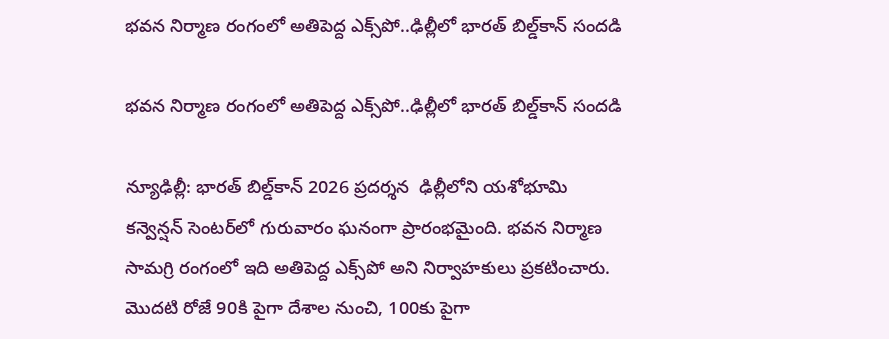భవన నిర్మాణ రంగంలో అతిపెద్ద ఎక్స్‌పో..ఢిల్లీలో భారత్ బిల్డ్‌కాన్ సందడి

భవన నిర్మాణ రంగంలో అతిపెద్ద ఎక్స్‌పో..ఢిల్లీలో భారత్ బిల్డ్‌కాన్ సందడి

న్యూఢిల్లీ: భారత్ బిల్డ్‌‌‌‌‌‌‌‌కాన్ 2026 ప్రదర్శన  ఢిల్లీలోని యశోభూమి కన్వెన్షన్ సెంటర్‌‌‌‌‌‌‌‌లో గురువారం ఘనంగా ప్రారంభమైంది. భవన నిర్మాణ సామగ్రి రంగంలో ఇది అతిపెద్ద ఎక్స్‌‌‌‌‌‌‌‌పో అని నిర్వాహకులు ప్రకటించారు. మొదటి రోజే 90కి పైగా దేశాల నుంచి, 100కు పైగా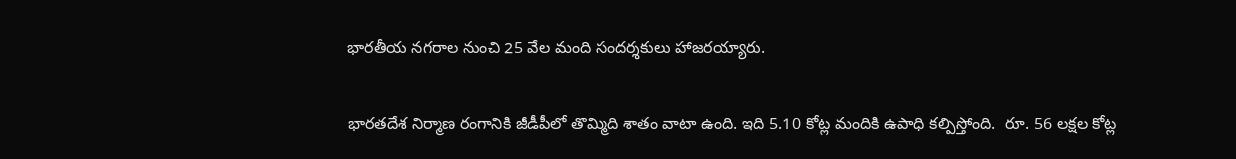భారతీయ నగరాల నుంచి 25 వేల మంది సందర్శకులు హాజరయ్యారు.

భారతదేశ నిర్మాణ రంగానికి జీడీపీలో తొమ్మిది శాతం వాటా ఉంది. ఇది 5.10 కోట్ల మందికి ఉపాధి కల్పిస్తోంది.  రూ. 56 లక్షల కోట్ల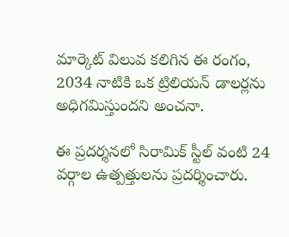మార్కెట్ విలువ కలిగిన ఈ రంగం, 2034 నాటికి ఒక ట్రిలియన్ డాలర్లను అధిగమిస్తుందని అంచనా.

ఈ ప్రదర్శనలో సిరామిక్ స్టీల్ వంటి 24 వర్గాల ఉత్పత్తులను ప్రదర్శించారు.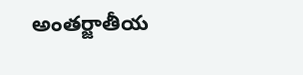అంతర్జాతీయ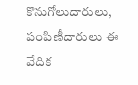కొనుగోలుదారులు, పంపిణీదారులు ఈ వేదిక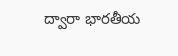ద్వారా భారతీయ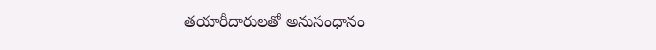తయారీదారులతో అనుసంధానం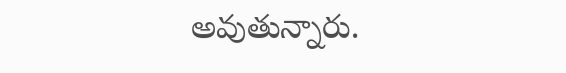అవుతున్నారు.